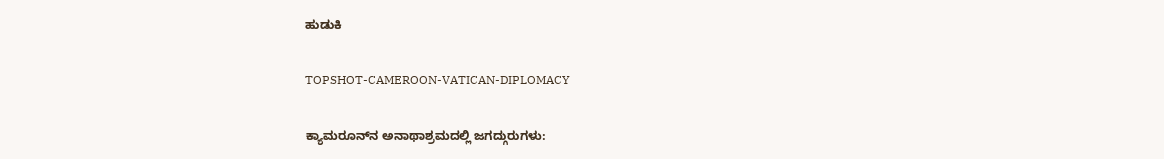ಹುಡುಕಿ

TOPSHOT-CAMEROON-VATICAN-DIPLOMACY

ಕ್ಯಾಮರೂನ್‌ನ ಅನಾಥಾಶ್ರಮದಲ್ಲಿ ಜಗದ್ಗುರುಗಳು: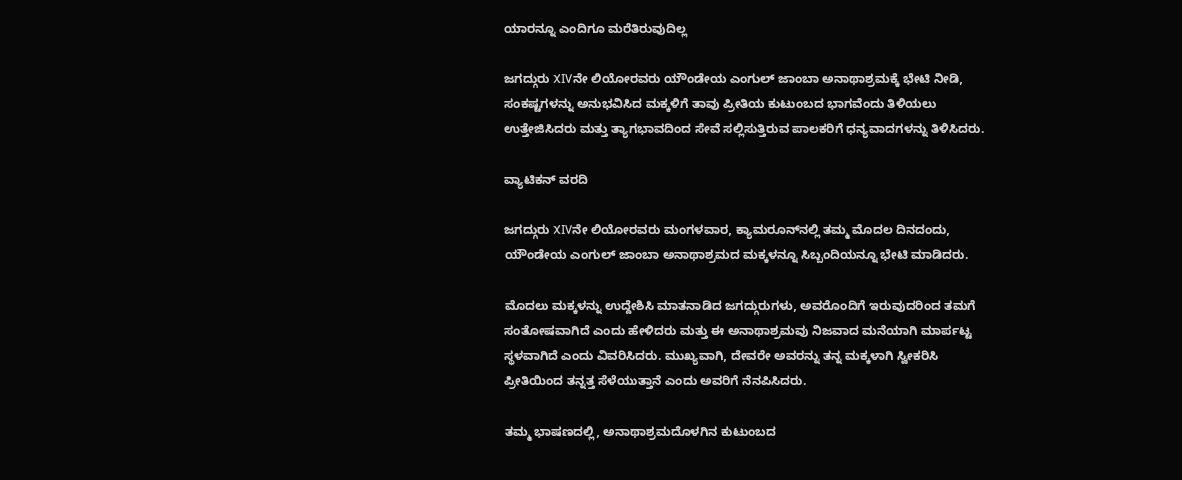ಯಾರನ್ನೂ ಎಂದಿಗೂ ಮರೆತಿರುವುದಿಲ್ಲ

ಜಗದ್ಗುರು XIVನೇ ಲಿಯೋರವರು ಯೌಂಡೇಯ ಎಂಗುಲ್ ಜಾಂಬಾ ಅನಾಥಾಶ್ರಮಕ್ಕೆ ಭೇಟಿ ನೀಡಿ, ಸಂಕಷ್ಟಗಳನ್ನು ಅನುಭವಿಸಿದ ಮಕ್ಕಳಿಗೆ ತಾವು ಪ್ರೀತಿಯ ಕುಟುಂಬದ ಭಾಗವೆಂದು ತಿಳಿಯಲು ಉತ್ತೇಜಿಸಿದರು ಮತ್ತು ತ್ಯಾಗಭಾವದಿಂದ ಸೇವೆ ಸಲ್ಲಿಸುತ್ತಿರುವ ಪಾಲಕರಿಗೆ ಧನ್ಯವಾದಗಳನ್ನು ತಿಳಿಸಿದರು.

ವ್ಯಾಟಿಕನ್ ವರದಿ

ಜಗದ್ಗುರು XIVನೇ ಲಿಯೋರವರು ಮಂಗಳವಾರ, ಕ್ಯಾಮರೂನ್‌ನಲ್ಲಿ ತಮ್ಮ ಮೊದಲ ದಿನದಂದು, ಯೌಂಡೇಯ ಎಂಗುಲ್ ಜಾಂಬಾ ಅನಾಥಾಶ್ರಮದ ಮಕ್ಕಳನ್ನೂ ಸಿಬ್ಬಂದಿಯನ್ನೂ ಭೇಟಿ ಮಾಡಿದರು.

ಮೊದಲು ಮಕ್ಕಳನ್ನು ಉದ್ದೇಶಿಸಿ ಮಾತನಾಡಿದ ಜಗದ್ಗುರುಗಳು, ಅವರೊಂದಿಗೆ ಇರುವುದರಿಂದ ತಮಗೆ ಸಂತೋಷವಾಗಿದೆ ಎಂದು ಹೇಳಿದರು ಮತ್ತು ಈ ಅನಾಥಾಶ್ರಮವು ನಿಜವಾದ ಮನೆಯಾಗಿ ಮಾರ್ಪಟ್ಟ ಸ್ಥಳವಾಗಿದೆ ಎಂದು ವಿವರಿಸಿದರು. ಮುಖ್ಯವಾಗಿ, ದೇವರೇ ಅವರನ್ನು ತನ್ನ ಮಕ್ಕಳಾಗಿ ಸ್ವೀಕರಿಸಿ ಪ್ರೀತಿಯಿಂದ ತನ್ನತ್ತ ಸೆಳೆಯುತ್ತಾನೆ ಎಂದು ಅವರಿಗೆ ನೆನಪಿಸಿದರು.

ತಮ್ಮ ಭಾಷಣದಲ್ಲಿ, ಅನಾಥಾಶ್ರಮದೊಳಗಿನ ಕುಟುಂಬದ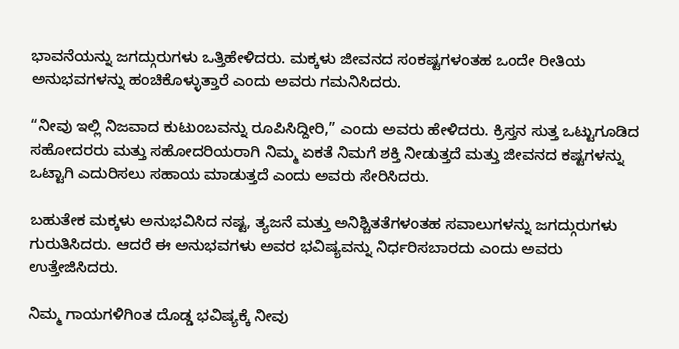ಭಾವನೆಯನ್ನು ಜಗದ್ಗುರುಗಳು ಒತ್ತಿಹೇಳಿದರು. ಮಕ್ಕಳು ಜೀವನದ ಸಂಕಷ್ಟಗಳಂತಹ ಒಂದೇ ರೀತಿಯ ಅನುಭವಗಳನ್ನು ಹಂಚಿಕೊಳ್ಳುತ್ತಾರೆ ಎಂದು ಅವರು ಗಮನಿಸಿದರು.

“ನೀವು ಇಲ್ಲಿ ನಿಜವಾದ ಕುಟುಂಬವನ್ನು ರೂಪಿಸಿದ್ದೀರಿ,” ಎಂದು ಅವರು ಹೇಳಿದರು. ಕ್ರಿಸ್ತನ ಸುತ್ತ ಒಟ್ಟುಗೂಡಿದ ಸಹೋದರರು ಮತ್ತು ಸಹೋದರಿಯರಾಗಿ ನಿಮ್ಮ ಏಕತೆ ನಿಮಗೆ ಶಕ್ತಿ ನೀಡುತ್ತದೆ ಮತ್ತು ಜೀವನದ ಕಷ್ಟಗಳನ್ನು ಒಟ್ಟಾಗಿ ಎದುರಿಸಲು ಸಹಾಯ ಮಾಡುತ್ತದೆ ಎಂದು ಅವರು ಸೇರಿಸಿದರು.

ಬಹುತೇಕ ಮಕ್ಕಳು ಅನುಭವಿಸಿದ ನಷ್ಟ, ತ್ಯಜನೆ ಮತ್ತು ಅನಿಶ್ಚಿತತೆಗಳಂತಹ ಸವಾಲುಗಳನ್ನು ಜಗದ್ಗುರುಗಳು ಗುರುತಿಸಿದರು. ಆದರೆ ಈ ಅನುಭವಗಳು ಅವರ ಭವಿಷ್ಯವನ್ನು ನಿರ್ಧರಿಸಬಾರದು ಎಂದು ಅವರು ಉತ್ತೇಜಿಸಿದರು.

ನಿಮ್ಮ ಗಾಯಗಳಿಗಿಂತ ದೊಡ್ಡ ಭವಿಷ್ಯಕ್ಕೆ ನೀವು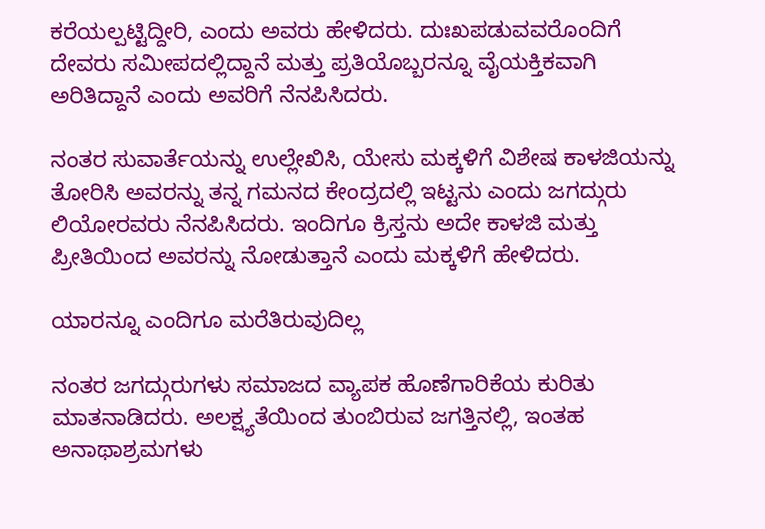ಕರೆಯಲ್ಪಟ್ಟಿದ್ದೀರಿ, ಎಂದು ಅವರು ಹೇಳಿದರು. ದುಃಖಪಡುವವರೊಂದಿಗೆ ದೇವರು ಸಮೀಪದಲ್ಲಿದ್ದಾನೆ ಮತ್ತು ಪ್ರತಿಯೊಬ್ಬರನ್ನೂ ವೈಯಕ್ತಿಕವಾಗಿ ಅರಿತಿದ್ದಾನೆ ಎಂದು ಅವರಿಗೆ ನೆನಪಿಸಿದರು.

ನಂತರ ಸುವಾರ್ತೆಯನ್ನು ಉಲ್ಲೇಖಿಸಿ, ಯೇಸು ಮಕ್ಕಳಿಗೆ ವಿಶೇಷ ಕಾಳಜಿಯನ್ನು ತೋರಿಸಿ ಅವರನ್ನು ತನ್ನ ಗಮನದ ಕೇಂದ್ರದಲ್ಲಿ ಇಟ್ಟನು ಎಂದು ಜಗದ್ಗುರು ಲಿಯೋರವರು ನೆನಪಿಸಿದರು. ಇಂದಿಗೂ ಕ್ರಿಸ್ತನು ಅದೇ ಕಾಳಜಿ ಮತ್ತು ಪ್ರೀತಿಯಿಂದ ಅವರನ್ನು ನೋಡುತ್ತಾನೆ ಎಂದು ಮಕ್ಕಳಿಗೆ ಹೇಳಿದರು.

ಯಾರನ್ನೂ ಎಂದಿಗೂ ಮರೆತಿರುವುದಿಲ್ಲ

ನಂತರ ಜಗದ್ಗುರುಗಳು ಸಮಾಜದ ವ್ಯಾಪಕ ಹೊಣೆಗಾರಿಕೆಯ ಕುರಿತು ಮಾತನಾಡಿದರು. ಅಲಕ್ಷ್ಯತೆಯಿಂದ ತುಂಬಿರುವ ಜಗತ್ತಿನಲ್ಲಿ, ಇಂತಹ ಅನಾಥಾಶ್ರಮಗಳು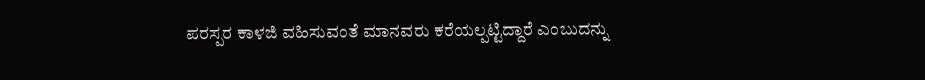ಪರಸ್ಪರ ಕಾಳಜಿ ವಹಿಸುವಂತೆ ಮಾನವರು ಕರೆಯಲ್ಪಟ್ಟಿದ್ದಾರೆ ಎಂಬುದನ್ನು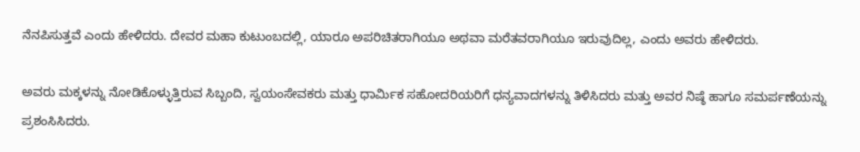ನೆನಪಿಸುತ್ತವೆ ಎಂದು ಹೇಳಿದರು. ದೇವರ ಮಹಾ ಕುಟುಂಬದಲ್ಲಿ, ಯಾರೂ ಅಪರಿಚಿತರಾಗಿಯೂ ಅಥವಾ ಮರೆತವರಾಗಿಯೂ ಇರುವುದಿಲ್ಲ, ಎಂದು ಅವರು ಹೇಳಿದರು.

ಅವರು ಮಕ್ಕಳನ್ನು ನೋಡಿಕೊಳ್ಳುತ್ತಿರುವ ಸಿಬ್ಬಂದಿ, ಸ್ವಯಂಸೇವಕರು ಮತ್ತು ಧಾರ್ಮಿಕ ಸಹೋದರಿಯರಿಗೆ ಧನ್ಯವಾದಗಳನ್ನು ತಿಳಿಸಿದರು ಮತ್ತು ಅವರ ನಿಷ್ಠೆ ಹಾಗೂ ಸಮರ್ಪಣೆಯನ್ನು ಪ್ರಶಂಸಿಸಿದರು.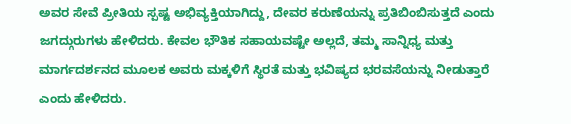ಅವರ ಸೇವೆ ಪ್ರೀತಿಯ ಸ್ಪಷ್ಟ ಅಭಿವ್ಯಕ್ತಿಯಾಗಿದ್ದು, ದೇವರ ಕರುಣೆಯನ್ನು ಪ್ರತಿಬಿಂಬಿಸುತ್ತದೆ ಎಂದು ಜಗದ್ಗುರುಗಳು ಹೇಳಿದರು. ಕೇವಲ ಭೌತಿಕ ಸಹಾಯವಷ್ಟೇ ಅಲ್ಲದೆ, ತಮ್ಮ ಸಾನ್ನಿಧ್ಯ ಮತ್ತು ಮಾರ್ಗದರ್ಶನದ ಮೂಲಕ ಅವರು ಮಕ್ಕಳಿಗೆ ಸ್ಥಿರತೆ ಮತ್ತು ಭವಿಷ್ಯದ ಭರವಸೆಯನ್ನು ನೀಡುತ್ತಾರೆ ಎಂದು ಹೇಳಿದರು.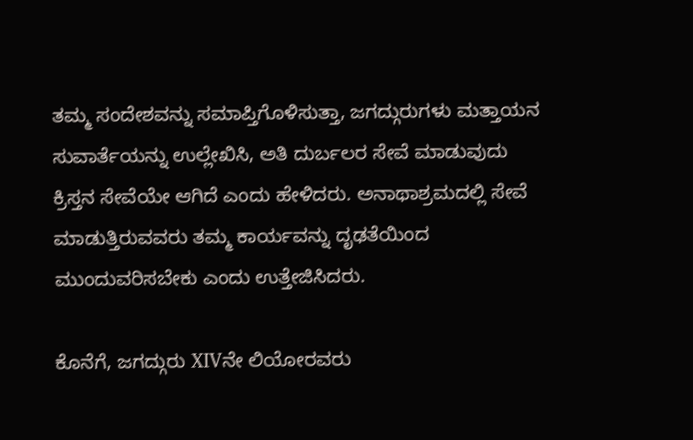ತಮ್ಮ ಸಂದೇಶವನ್ನು ಸಮಾಪ್ತಿಗೊಳಿಸುತ್ತಾ, ಜಗದ್ಗುರುಗಳು ಮತ್ತಾಯನ ಸುವಾರ್ತೆಯನ್ನು ಉಲ್ಲೇಖಿಸಿ, ಅತಿ ದುರ್ಬಲರ ಸೇವೆ ಮಾಡುವುದು ಕ್ರಿಸ್ತನ ಸೇವೆಯೇ ಆಗಿದೆ ಎಂದು ಹೇಳಿದರು. ಅನಾಥಾಶ್ರಮದಲ್ಲಿ ಸೇವೆ ಮಾಡುತ್ತಿರುವವರು ತಮ್ಮ ಕಾರ್ಯವನ್ನು ದೃಢತೆಯಿಂದ ಮುಂದುವರಿಸಬೇಕು ಎಂದು ಉತ್ತೇಜಿಸಿದರು.

ಕೊನೆಗೆ, ಜಗದ್ಗುರು XIVನೇ ಲಿಯೋರವರು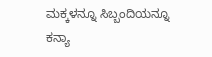ಮಕ್ಕಳನ್ನೂ ಸಿಬ್ಬಂದಿಯನ್ನೂ ಕನ್ಯಾ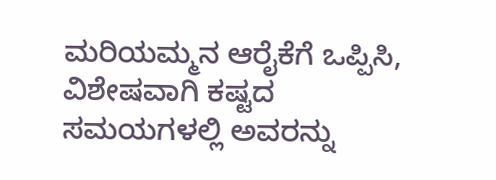ಮರಿಯಮ್ಮನ ಆರೈಕೆಗೆ ಒಪ್ಪಿಸಿ, ವಿಶೇಷವಾಗಿ ಕಷ್ಟದ ಸಮಯಗಳಲ್ಲಿ ಅವರನ್ನು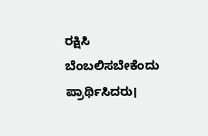ರಕ್ಷಿಸಿ ಬೆಂಬಲಿಸಬೇಕೆಂದು ಪ್ರಾರ್ಥಿಸಿದರು।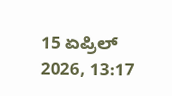15 ಏಪ್ರಿಲ್ 2026, 13:17